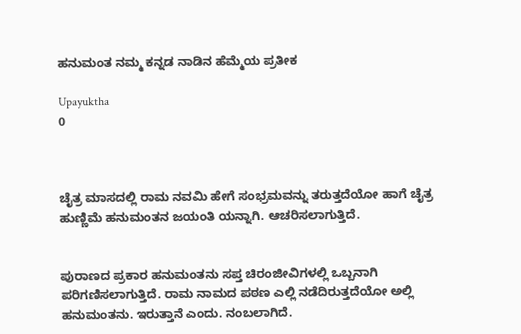ಹನುಮಂತ ನಮ್ಮ ಕನ್ನಡ ನಾಡಿನ ಹೆಮ್ಮೆಯ ಪ್ರತೀಕ

Upayuktha
0



ಚೈತ್ರ ಮಾಸದಲ್ಲಿ ರಾಮ ನವಮಿ ಹೇಗೆ ಸಂಭ್ರಮವನ್ನು ತರುತ್ತದೆಯೋ ಹಾಗೆ ಚೈತ್ರ ಹುಣ್ಣಿಮೆ ಹನುಮಂತನ ಜಯಂತಿ ಯನ್ನಾಗಿ. ಆಚರಿಸಲಾಗುತ್ತಿದೆ.


ಪುರಾಣದ ಪ್ರಕಾರ ಹನುಮಂತನು ಸಪ್ತ ಚಿರಂಜೀವಿಗಳಲ್ಲಿ ಒಬ್ಬನಾಗಿ ಪರಿಗಣಿಸಲಾಗುತ್ತಿದೆ. ರಾಮ ನಾಮದ ಪಠಣ ಎಲ್ಲಿ ನಡೆದಿರುತ್ತದೆಯೋ ಅಲ್ಲಿ ಹನುಮಂತನು. ಇರುತ್ತಾನೆ ಎಂದು. ನಂಬಲಾಗಿದೆ.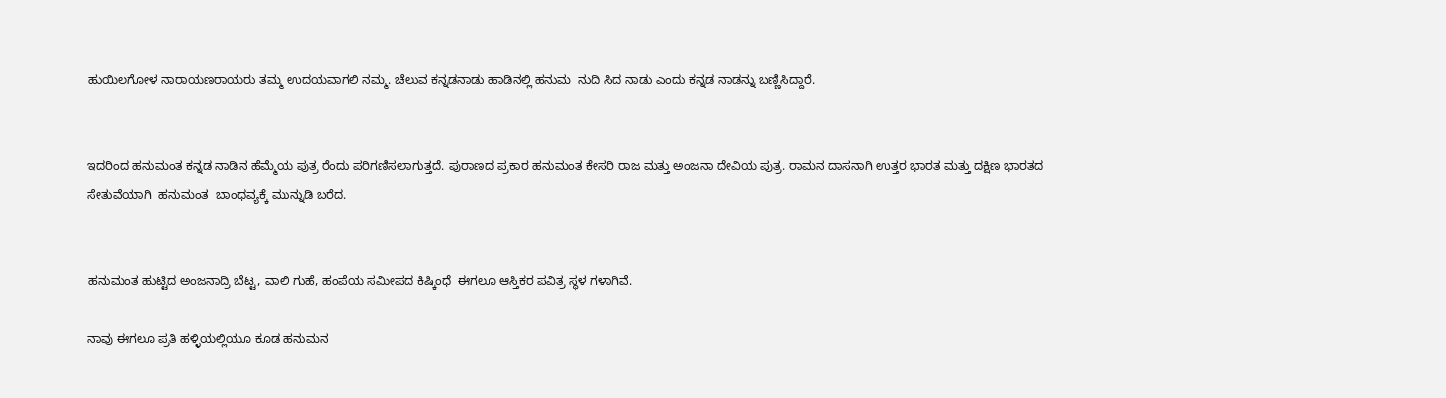ಹುಯಿಲಗೋಳ ನಾರಾಯಣರಾಯರು ತಮ್ಮ ಉದಯವಾಗಲಿ ನಮ್ಮ. ಚೆಲುವ ಕನ್ನಡನಾಡು ಹಾಡಿನಲ್ಲಿ ಹನುಮ  ನುದಿ ಸಿದ ನಾಡು ಎಂದು ಕನ್ನಡ ನಾಡನ್ನು ಬಣ್ಣಿಸಿದ್ದಾರೆ.


ಇದರಿಂದ ಹನುಮಂತ ಕನ್ನಡ ನಾಡಿನ ಹೆಮ್ಮೆಯ ಪುತ್ರ ರೆಂದು ಪರಿಗಣಿಸಲಾಗುತ್ತದೆ. ಪುರಾಣದ ಪ್ರಕಾರ ಹನುಮಂತ ಕೇಸರಿ ರಾಜ ಮತ್ತು ಅಂಜನಾ ದೇವಿಯ ಪುತ್ರ. ರಾಮನ ದಾಸನಾಗಿ ಉತ್ತರ ಭಾರತ ಮತ್ತು ದಕ್ಷಿಣ ಭಾರತದ ಸೇತುವೆಯಾಗಿ  ಹನುಮಂತ  ಬಾಂಧವ್ಯಕ್ಕೆ ಮುನ್ನುಡಿ ಬರೆದ.


ಹನುಮಂತ ಹುಟ್ಟಿದ ಅಂಜನಾದ್ರಿ ಬೆಟ್ಟ, ವಾಲಿ ಗುಹೆ, ಹಂಪೆಯ ಸಮೀಪದ ಕಿಷ್ಕಿಂಧೆ  ಈಗಲೂ ಆಸ್ತಿಕರ ಪವಿತ್ರ ಸ್ಥಳ ಗಳಾಗಿವೆ.

ನಾವು ಈಗಲೂ ಪ್ರತಿ ಹಳ್ಳಿಯಲ್ಲಿಯೂ ಕೂಡ ಹನುಮನ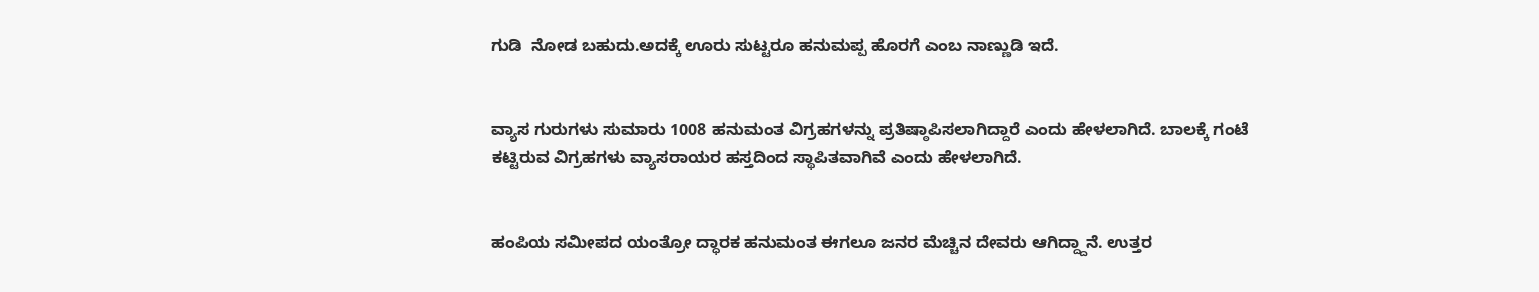ಗುಡಿ  ನೋಡ ಬಹುದು.ಅದಕ್ಕೆ ಊರು ಸುಟ್ಟರೂ ಹನುಮಪ್ಪ ಹೊರಗೆ ಎಂಬ ನಾಣ್ಣುಡಿ ಇದೆ.


ವ್ಯಾಸ ಗುರುಗಳು ಸುಮಾರು 1008 ಹನುಮಂತ ವಿಗ್ರಹಗಳನ್ನು ಪ್ರತಿಷ್ಠಾಪಿಸಲಾಗಿದ್ದಾರೆ ಎಂದು ಹೇಳಲಾಗಿದೆ. ಬಾಲಕ್ಕೆ ಗಂಟೆ ಕಟ್ಟಿರುವ ವಿಗ್ರಹಗಳು ವ್ಯಾಸರಾಯರ ಹಸ್ತದಿಂದ ಸ್ಥಾಪಿತವಾಗಿವೆ ಎಂದು ಹೇಳಲಾಗಿದೆ.


ಹಂಪಿಯ ಸಮೀಪದ ಯಂತ್ರೋ ದ್ಧಾರಕ ಹನುಮಂತ ಈಗಲೂ ಜನರ ಮೆಚ್ಚಿನ ದೇವರು ಆಗಿದ್ದ್ದಾನೆ. ಉತ್ತರ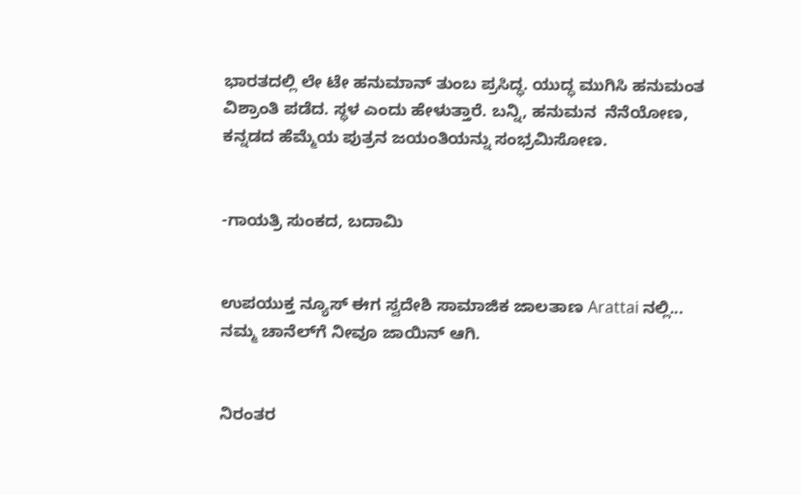ಭಾರತದಲ್ಲಿ ಲೇ ಟೇ ಹನುಮಾನ್ ತುಂಬ ಪ್ರಸಿದ್ಧ. ಯುದ್ಧ ಮುಗಿಸಿ ಹನುಮಂತ ವಿಶ್ರಾಂತಿ ಪಡೆದ. ಸ್ಥಳ ಎಂದು ಹೇಳುತ್ತಾರೆ. ಬನ್ನಿ, ಹನುಮನ  ನೆನೆಯೋಣ, ಕನ್ನಡದ ಹೆಮ್ಮೆಯ ಪುತ್ರನ ಜಯಂತಿಯನ್ನು ಸಂಭ್ರಮಿಸೋಣ.


-ಗಾಯತ್ರಿ ಸುಂಕದ, ಬದಾಮಿ


ಉಪಯುಕ್ತ ನ್ಯೂಸ್ ಈಗ ಸ್ವದೇಶಿ ಸಾಮಾಜಿಕ ಜಾಲತಾಣ Arattai ನಲ್ಲಿ... ನಮ್ಮ ಚಾನೆಲ್‌ಗೆ ನೀವೂ ಜಾಯಿನ್ ಆಗಿ.


ನಿರಂತರ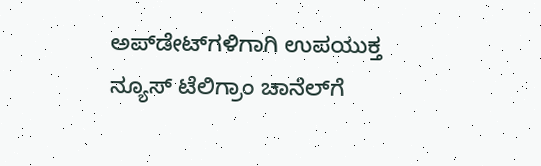ಅಪ್‌ಡೇಟ್‌ಗಳಿಗಾಗಿ ಉಪಯುಕ್ತ ನ್ಯೂಸ್‌ ಟೆಲಿಗ್ರಾಂ ಚಾನೆಲ್‌ಗೆ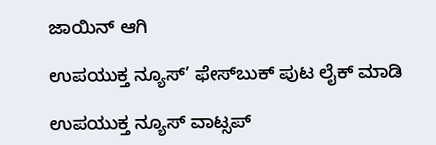ಜಾಯಿನ್‌ ಆಗಿ

ಉಪಯುಕ್ತ ನ್ಯೂಸ್‌’ ಫೇಸ್‌ಬುಕ್ ಪುಟ ಲೈಕ್ ಮಾಡಿ

ಉಪಯುಕ್ತ ನ್ಯೂಸ್‌ ವಾಟ್ಸಪ್‌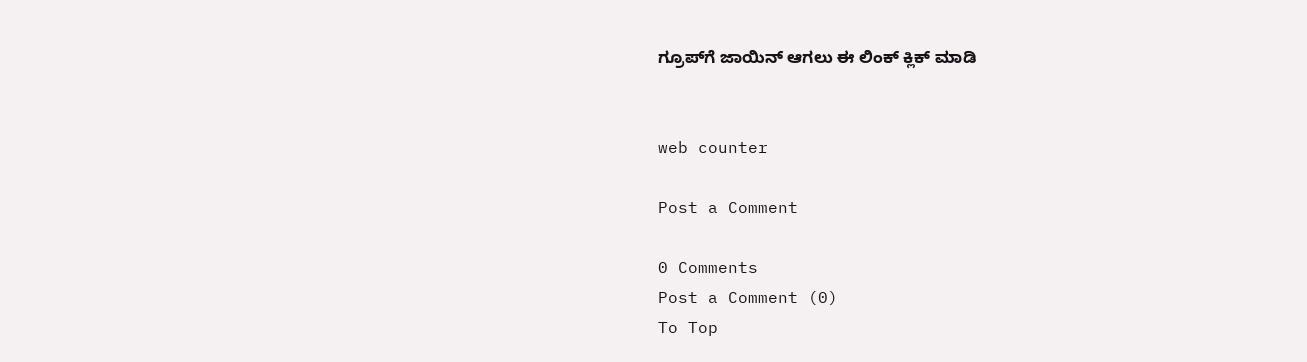ಗ್ರೂಪ್‌ಗೆ ಜಾಯಿನ್ ಆಗಲು ಈ ಲಿಂಕ್ ಕ್ಲಿಕ್ ಮಾಡಿ


web counter

Post a Comment

0 Comments
Post a Comment (0)
To Top